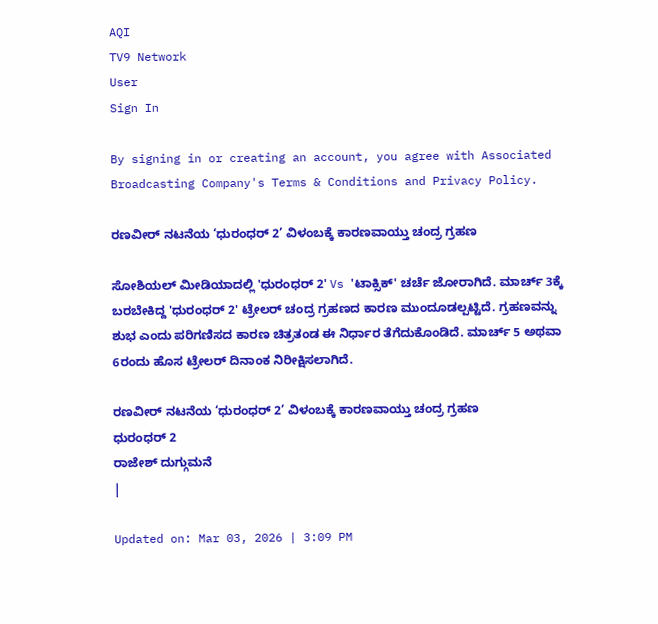AQI
TV9 Network
User
Sign In

By signing in or creating an account, you agree with Associated Broadcasting Company's Terms & Conditions and Privacy Policy.

ರಣವೀರ್ ನಟನೆಯ ‘ಧುರಂಧರ್ 2’ ವಿಳಂಬಕ್ಕೆ ಕಾರಣವಾಯ್ತು ಚಂದ್ರ ಗ್ರಹಣ

ಸೋಶಿಯಲ್ ಮೀಡಿಯಾದಲ್ಲಿ 'ಧುರಂಧರ್ 2' Vs 'ಟಾಕ್ಸಿಕ್' ಚರ್ಚೆ ಜೋರಾಗಿದೆ. ಮಾರ್ಚ್ 3ಕ್ಕೆ ಬರಬೇಕಿದ್ದ 'ಧುರಂಧರ್ 2' ಟ್ರೇಲರ್ ಚಂದ್ರ ಗ್ರಹಣದ ಕಾರಣ ಮುಂದೂಡಲ್ಪಟ್ಟಿದೆ. ಗ್ರಹಣವನ್ನು ಶುಭ ಎಂದು ಪರಿಗಣಿಸದ ಕಾರಣ ಚಿತ್ರತಂಡ ಈ ನಿರ್ಧಾರ ತೆಗೆದುಕೊಂಡಿದೆ. ಮಾರ್ಚ್ 5 ಅಥವಾ 6ರಂದು ಹೊಸ ಟ್ರೇಲರ್ ದಿನಾಂಕ ನಿರೀಕ್ಷಿಸಲಾಗಿದೆ.

ರಣವೀರ್ ನಟನೆಯ ‘ಧುರಂಧರ್ 2’ ವಿಳಂಬಕ್ಕೆ ಕಾರಣವಾಯ್ತು ಚಂದ್ರ ಗ್ರಹಣ
ಧುರಂಧರ್ 2
ರಾಜೇಶ್ ದುಗ್ಗುಮನೆ
|

Updated on: Mar 03, 2026 | 3:09 PM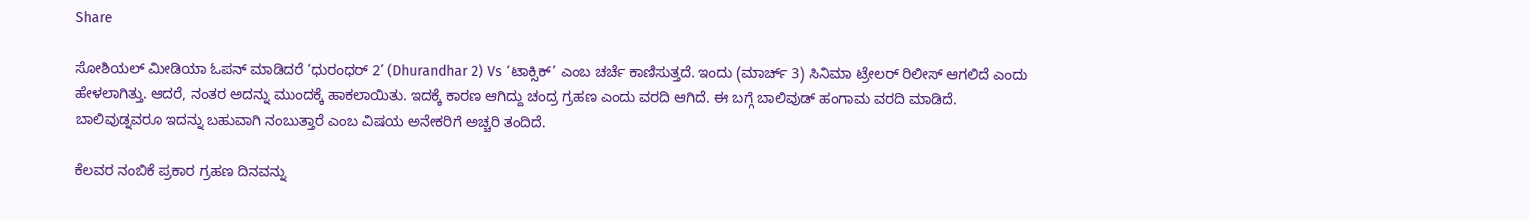Share

ಸೋಶಿಯಲ್ ಮೀಡಿಯಾ ಓಪನ್ ಮಾಡಿದರೆ ‘ಧುರಂಧರ್ 2’ (Dhurandhar 2) Vs ‘ಟಾಕ್ಸಿಕ್’ ಎಂಬ ಚರ್ಚೆ ಕಾಣಿಸುತ್ತದೆ. ಇಂದು (ಮಾರ್ಚ್ 3) ಸಿನಿಮಾ ಟ್ರೇಲರ್ ರಿಲೀಸ್ ಆಗಲಿದೆ ಎಂದು ಹೇಳಲಾಗಿತ್ತು. ಆದರೆ, ನಂತರ ಅದನ್ನು ಮುಂದಕ್ಕೆ ಹಾಕಲಾಯಿತು. ಇದಕ್ಕೆ ಕಾರಣ ಆಗಿದ್ದು ಚಂದ್ರ ಗ್ರಹಣ ಎಂದು ವರದಿ ಆಗಿದೆ. ಈ ಬಗ್ಗೆ ಬಾಲಿವುಡ್ ಹಂಗಾಮ ವರದಿ ಮಾಡಿದೆ. ಬಾಲಿವುಡ್ನವರೂ ಇದನ್ನು ಬಹುವಾಗಿ ನಂಬುತ್ತಾರೆ ಎಂಬ ವಿಷಯ ಅನೇಕರಿಗೆ ಅಚ್ಚರಿ ತಂದಿದೆ.

ಕೆಲವರ ನಂಬಿಕೆ ಪ್ರಕಾರ ಗ್ರಹಣ ದಿನವನ್ನು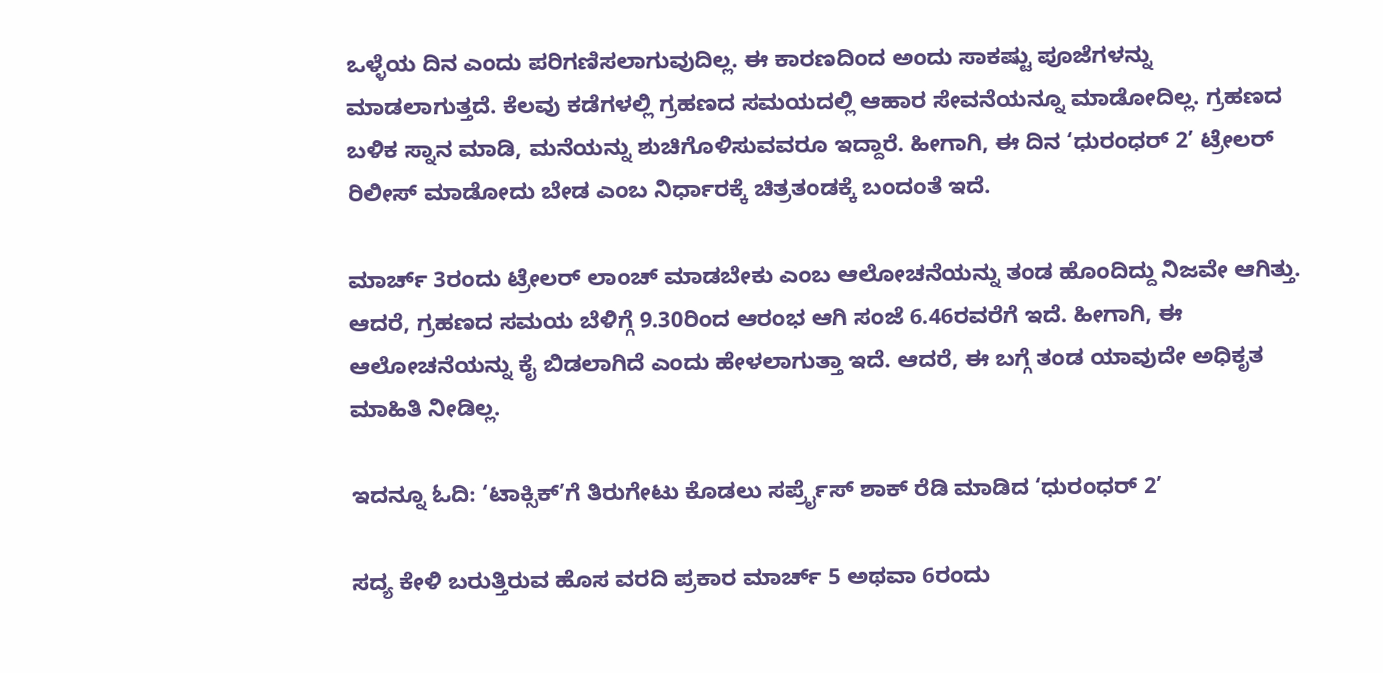ಒಳ್ಳೆಯ ದಿನ ಎಂದು ಪರಿಗಣಿಸಲಾಗುವುದಿಲ್ಲ. ಈ ಕಾರಣದಿಂದ ಅಂದು ಸಾಕಷ್ಟು ಪೂಜೆಗಳನ್ನು ಮಾಡಲಾಗುತ್ತದೆ. ಕೆಲವು ಕಡೆಗಳಲ್ಲಿ ಗ್ರಹಣದ ಸಮಯದಲ್ಲಿ ಆಹಾರ ಸೇವನೆಯನ್ನೂ ಮಾಡೋದಿಲ್ಲ. ಗ್ರಹಣದ ಬಳಿಕ ಸ್ನಾನ ಮಾಡಿ, ಮನೆಯನ್ನು ಶುಚಿಗೊಳಿಸುವವರೂ ಇದ್ದಾರೆ. ಹೀಗಾಗಿ, ಈ ದಿನ ‘ಧುರಂಧರ್ 2’ ಟ್ರೇಲರ್ ರಿಲೀಸ್ ಮಾಡೋದು ಬೇಡ ಎಂಬ ನಿರ್ಧಾರಕ್ಕೆ ಚಿತ್ರತಂಡಕ್ಕೆ ಬಂದಂತೆ ಇದೆ.

ಮಾರ್ಚ್ 3ರಂದು ಟ್ರೇಲರ್ ಲಾಂಚ್ ಮಾಡಬೇಕು ಎಂಬ ಆಲೋಚನೆಯನ್ನು ತಂಡ ಹೊಂದಿದ್ದು ನಿಜವೇ ಆಗಿತ್ತು. ಆದರೆ, ಗ್ರಹಣದ ಸಮಯ ಬೆಳಿಗ್ಗೆ 9.30ರಿಂದ ಆರಂಭ ಆಗಿ ಸಂಜೆ 6.46ರವರೆಗೆ ಇದೆ. ಹೀಗಾಗಿ, ಈ ಆಲೋಚನೆಯನ್ನು ಕೈ ಬಿಡಲಾಗಿದೆ ಎಂದು ಹೇಳಲಾಗುತ್ತಾ ಇದೆ. ಆದರೆ, ಈ ಬಗ್ಗೆ ತಂಡ ಯಾವುದೇ ಅಧಿಕೃತ ಮಾಹಿತಿ ನೀಡಿಲ್ಲ.

ಇದನ್ನೂ ಓದಿ: ‘ಟಾಕ್ಸಿಕ್’ಗೆ ತಿರುಗೇಟು ಕೊಡಲು ಸರ್ಪ್ರೈಸ್ ಶಾಕ್ ರೆಡಿ ಮಾಡಿದ ‘ಧುರಂಧರ್ 2’

ಸದ್ಯ ಕೇಳಿ ಬರುತ್ತಿರುವ ಹೊಸ ವರದಿ ಪ್ರಕಾರ ಮಾರ್ಚ್ 5 ಅಥವಾ 6ರಂದು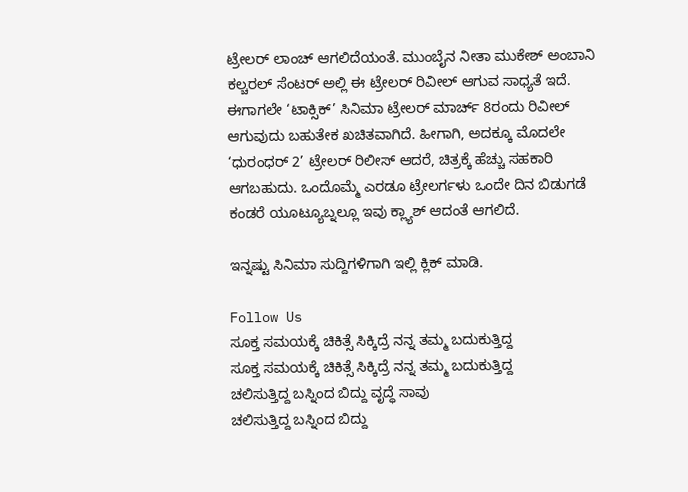ಟ್ರೇಲರ್ ಲಾಂಚ್ ಆಗಲಿದೆಯಂತೆ. ಮುಂಬೈನ ನೀತಾ ಮುಕೇಶ್ ಅಂಬಾನಿ ಕಲ್ಚರಲ್ ಸೆಂಟರ್ ಅಲ್ಲಿ ಈ ಟ್ರೇಲರ್ ರಿವೀಲ್ ಆಗುವ ಸಾಧ್ಯತೆ ಇದೆ. ಈಗಾಗಲೇ ‘ಟಾಕ್ಸಿಕ್’ ಸಿನಿಮಾ ಟ್ರೇಲರ್ ಮಾರ್ಚ್ 8ರಂದು ರಿವೀಲ್ ಆಗುವುದು ಬಹುತೇಕ ಖಚಿತವಾಗಿದೆ. ಹೀಗಾಗಿ, ಅದಕ್ಕೂ ಮೊದಲೇ ‘ಧುರಂಧರ್ 2’ ಟ್ರೇಲರ್ ರಿಲೀಸ್ ಆದರೆ, ಚಿತ್ರಕ್ಕೆ ಹೆಚ್ಚು ಸಹಕಾರಿ ಆಗಬಹುದು. ಒಂದೊಮ್ಮೆ ಎರಡೂ ಟ್ರೇಲರ್ಗಳು ಒಂದೇ ದಿನ ಬಿಡುಗಡೆ ಕಂಡರೆ ಯೂಟ್ಯೂಬ್ನಲ್ಲೂ ಇವು ಕ್ಲ್ಯಾಶ್ ಆದಂತೆ ಆಗಲಿದೆ.

ಇನ್ನಷ್ಟು ಸಿನಿಮಾ ಸುದ್ದಿಗಳಿಗಾಗಿ ಇಲ್ಲಿ ಕ್ಲಿಕ್ ಮಾಡಿ.

Follow Us
ಸೂಕ್ತ ಸಮಯಕ್ಕೆ ಚಿಕಿತ್ಸೆ ಸಿಕ್ಕಿದ್ರೆ ನನ್ನ ತಮ್ಮ ಬದುಕುತ್ತಿದ್ದ
ಸೂಕ್ತ ಸಮಯಕ್ಕೆ ಚಿಕಿತ್ಸೆ ಸಿಕ್ಕಿದ್ರೆ ನನ್ನ ತಮ್ಮ ಬದುಕುತ್ತಿದ್ದ
ಚಲಿಸುತ್ತಿದ್ದ ಬಸ್ನಿಂದ ಬಿದ್ದು ವೃದ್ಧೆ ಸಾವು
ಚಲಿಸುತ್ತಿದ್ದ ಬಸ್ನಿಂದ ಬಿದ್ದು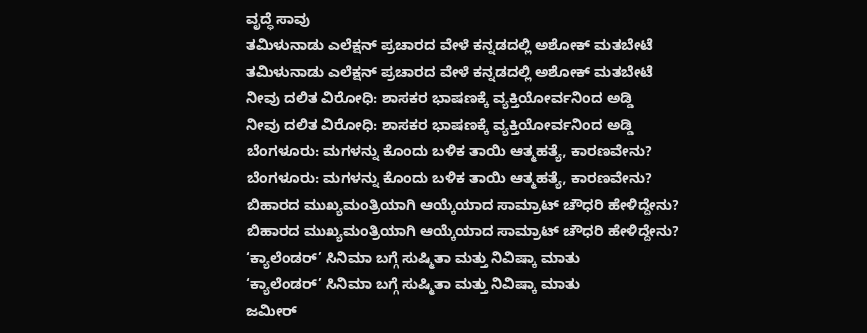ವೃದ್ಧೆ ಸಾವು
ತಮಿಳುನಾಡು ಎಲೆಕ್ಷನ್‌ ಪ್ರಚಾರದ ವೇಳೆ ಕನ್ನಡದಲ್ಲಿ ಅಶೋಕ್‌ ಮತಬೇಟೆ
ತಮಿಳುನಾಡು ಎಲೆಕ್ಷನ್‌ ಪ್ರಚಾರದ ವೇಳೆ ಕನ್ನಡದಲ್ಲಿ ಅಶೋಕ್‌ ಮತಬೇಟೆ
ನೀವು ದಲಿತ ವಿರೋಧಿ: ಶಾಸಕರ ಭಾಷಣಕ್ಕೆ ವ್ಯಕ್ತಿಯೋರ್ವನಿಂದ ಅಡ್ಡಿ
ನೀವು ದಲಿತ ವಿರೋಧಿ: ಶಾಸಕರ ಭಾಷಣಕ್ಕೆ ವ್ಯಕ್ತಿಯೋರ್ವನಿಂದ ಅಡ್ಡಿ
ಬೆಂಗಳೂರು: ಮಗಳನ್ನು ಕೊಂದು ಬಳಿಕ ತಾಯಿ ಆತ್ಮಹತ್ಯೆ, ಕಾರಣವೇನು?
ಬೆಂಗಳೂರು: ಮಗಳನ್ನು ಕೊಂದು ಬಳಿಕ ತಾಯಿ ಆತ್ಮಹತ್ಯೆ, ಕಾರಣವೇನು?
ಬಿಹಾರದ ಮುಖ್ಯಮಂತ್ರಿಯಾಗಿ ಆಯ್ಕೆಯಾದ ಸಾಮ್ರಾಟ್ ಚೌಧರಿ ಹೇಳಿದ್ದೇನು?
ಬಿಹಾರದ ಮುಖ್ಯಮಂತ್ರಿಯಾಗಿ ಆಯ್ಕೆಯಾದ ಸಾಮ್ರಾಟ್ ಚೌಧರಿ ಹೇಳಿದ್ದೇನು?
‘ಕ್ಯಾಲೆಂಡರ್’ ಸಿನಿಮಾ ಬಗ್ಗೆ ಸುಷ್ಮಿತಾ ಮತ್ತು ನಿವಿಷ್ಕಾ ಮಾತು
‘ಕ್ಯಾಲೆಂಡರ್’ ಸಿನಿಮಾ ಬಗ್ಗೆ ಸುಷ್ಮಿತಾ ಮತ್ತು ನಿವಿಷ್ಕಾ ಮಾತು
ಜಮೀರ್‌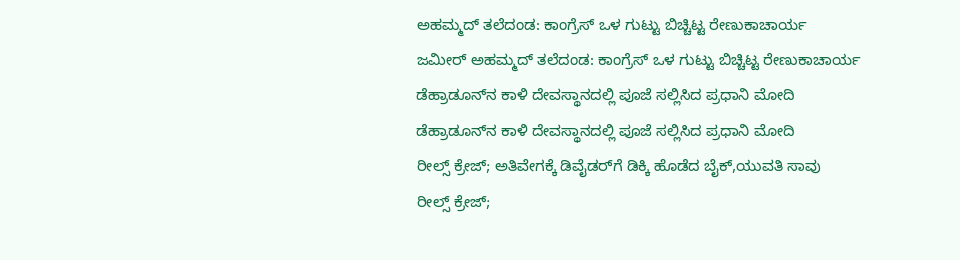ಅಹಮ್ಮದ್ ತಲೆದಂಡ: ಕಾಂಗ್ರೆಸ್ ಒಳ ಗುಟ್ಟು ಬಿಚ್ಚಿಟ್ಟ ರೇಣುಕಾಚಾರ್ಯ
ಜಮೀರ್‌ ಅಹಮ್ಮದ್ ತಲೆದಂಡ: ಕಾಂಗ್ರೆಸ್ ಒಳ ಗುಟ್ಟು ಬಿಚ್ಚಿಟ್ಟ ರೇಣುಕಾಚಾರ್ಯ
ಡೆಹ್ರಾಡೂನ್‌ನ ಕಾಳಿ ದೇವಸ್ಥಾನದಲ್ಲಿ ಪೂಜೆ ಸಲ್ಲಿಸಿದ ಪ್ರಧಾನಿ ಮೋದಿ
ಡೆಹ್ರಾಡೂನ್‌ನ ಕಾಳಿ ದೇವಸ್ಥಾನದಲ್ಲಿ ಪೂಜೆ ಸಲ್ಲಿಸಿದ ಪ್ರಧಾನಿ ಮೋದಿ
ರೀಲ್ಸ್ ಕ್ರೇಜ್; ಅತಿವೇಗಕ್ಕೆ ಡಿವೈಡರ್‌ಗೆ ಡಿಕ್ಕಿ ಹೊಡೆದ ಬೈಕ್,ಯುವತಿ ಸಾವು
ರೀಲ್ಸ್ ಕ್ರೇಜ್;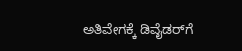ಅತಿವೇಗಕ್ಕೆ ಡಿವೈಡರ್‌ಗೆ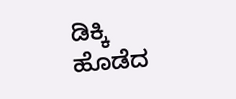ಡಿಕ್ಕಿ ಹೊಡೆದ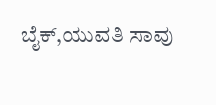ಬೈಕ್,ಯುವತಿ ಸಾವು